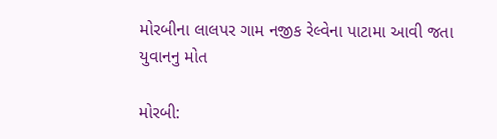મોરબીના લાલપર ગામ નજીક રેલ્વેના પાટામા આવી જતા યુવાનનુ મોત

મોરબી: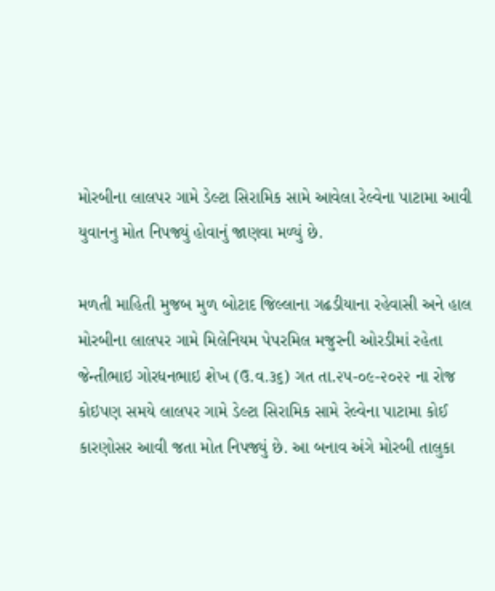મોરબીના લાલપર ગામે ડેલ્ટા સિરામિક સામે આવેલા રેલ્વેના પાટામા આવી યુવાનનુ મોત નિપજ્યું હોવાનું જાણવા મળ્યું છે.

મળતી માહિતી મુજબ મુળ બોટાદ જિલ્લાના ગઢડીયાના રહેવાસી અને હાલ મોરબીના લાલપર ગામે મિલેનિયમ પેપરમિલ મજુરની ઓરડીમાં રહેતા જેન્તીભાઇ ગોરધનભાઇ શેખ (ઉ.વ.૩૬) ગત તા.૨૫-૦૯-૨૦૨૨ ના રોજ કોઇપણ સમયે લાલપર ગામે ડેલ્ટા સિરામિક સામે રેલ્વેના પાટામા કોઈ કારણોસર આવી જતા મોત નિપજ્યું છે. આ બનાવ અંગે મોરબી તાલુકા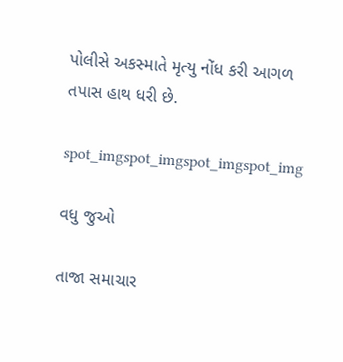પોલીસે અકસ્માતે મૃત્યુ નોંધ કરી આગળ તપાસ હાથ ધરી છે.

spot_imgspot_imgspot_imgspot_img

વધુ જુઓ

તાજા સમાચાર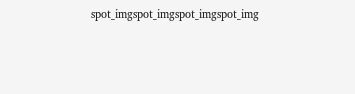spot_imgspot_imgspot_imgspot_img